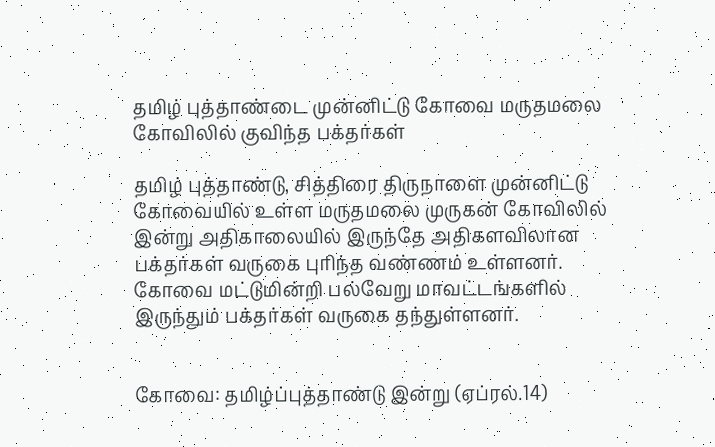தமிழ் புத்தாண்டை முன்னிட்டு கோவை மருதமலை கோவிலில் குவிந்த பக்தர்கள்

தமிழ் புத்தாண்டு, சித்திரை திருநாளை முன்னிட்டு கோவையில் உள்ள மருதமலை முருகன் கோவிலில் இன்று அதிகாலையில் இருந்தே அதிகளவிலான பக்தர்கள் வருகை புரிந்த வண்ணம் உள்ளனர். கோவை மட்டுமின்றி பல்வேறு மாவட்டங்களில் இருந்தும் பக்தர்கள் வருகை தந்துள்ளனர்.


கோவை: தமிழ்ப்புத்தாண்டு இன்று (ஏப்ரல்.14)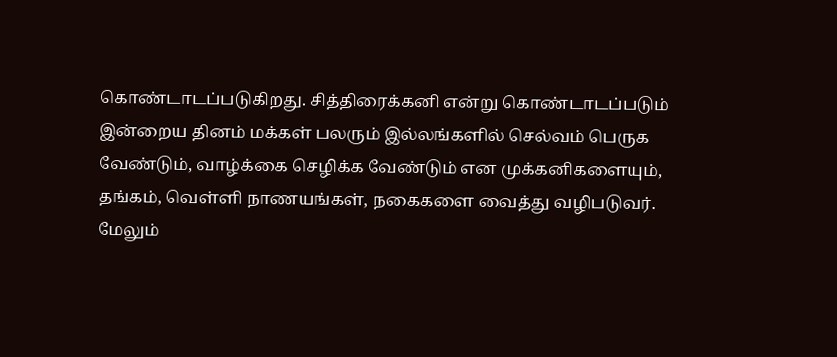கொண்டாடப்படுகிறது. சித்திரைக்கனி என்று கொண்டாடப்படும் இன்றைய தினம் மக்கள் பலரும் இல்லங்களில் செல்வம் பெருக வேண்டும், வாழ்க்கை செழிக்க வேண்டும் என முக்கனிகளையும், தங்கம், வெள்ளி நாணயங்கள், நகைகளை வைத்து வழிபடுவர். மேலும்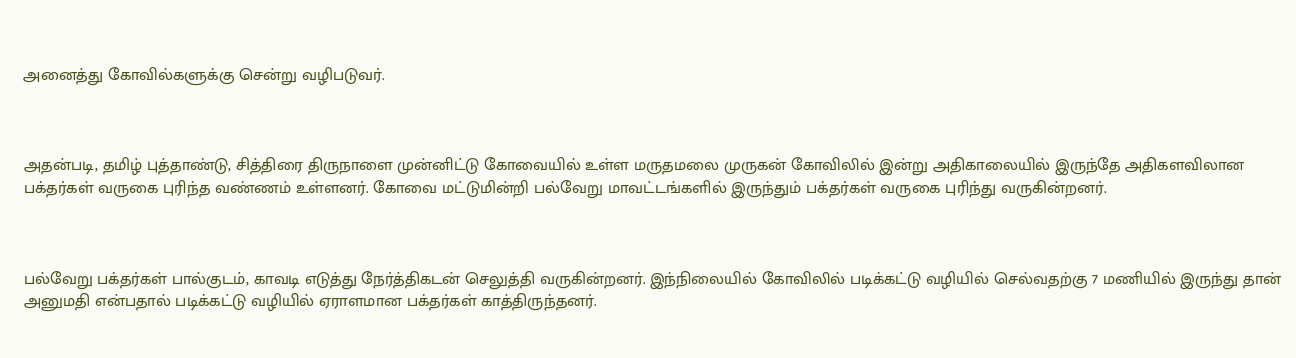அனைத்து கோவில்களுக்கு சென்று வழிபடுவர்.



அதன்படி, தமிழ் புத்தாண்டு, சித்திரை திருநாளை முன்னிட்டு கோவையில் உள்ள மருதமலை முருகன் கோவிலில் இன்று அதிகாலையில் இருந்தே அதிகளவிலான பக்தர்கள் வருகை புரிந்த வண்ணம் உள்ளனர். கோவை மட்டுமின்றி பல்வேறு மாவட்டங்களில் இருந்தும் பக்தர்கள் வருகை புரிந்து வருகின்றனர்.



பல்வேறு பக்தர்கள் பால்குடம், காவடி எடுத்து நேர்த்திகடன் செலுத்தி வருகின்றனர். இந்நிலையில் கோவிலில் படிக்கட்டு வழியில் செல்வதற்கு 7 மணியில் இருந்து தான் அனுமதி என்பதால் படிக்கட்டு வழியில் ஏராளமான பக்தர்கள் காத்திருந்தனர்.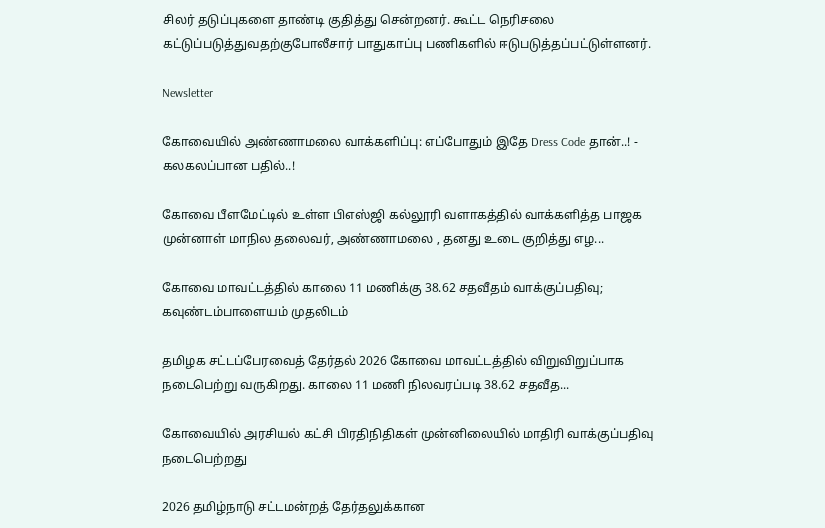சிலர் தடுப்புகளை தாண்டி குதித்து சென்றனர். கூட்ட நெரிசலை கட்டுப்படுத்துவதற்குபோலீசார் பாதுகாப்பு பணிகளில் ஈடுபடுத்தப்பட்டுள்ளனர்.

Newsletter

கோவையில் அண்ணாமலை வாக்களிப்பு: எப்போதும் இதே Dress Code தான்..! - கலகலப்பான பதில்..!

கோவை பீளமேட்டில் உள்ள பிஎஸ்ஜி கல்லூரி வளாகத்தில் வாக்களித்த பாஜக முன்னாள் மாநில தலைவர், அண்ணாமலை , தனது உடை குறித்து எழ...

கோவை மாவட்டத்தில் காலை 11 மணிக்கு 38.62 சதவீதம் வாக்குப்பதிவு; கவுண்டம்பாளையம் முதலிடம்

தமிழக சட்டப்பேரவைத் தேர்தல் 2026 கோவை மாவட்டத்தில் விறுவிறுப்பாக நடைபெற்று வருகிறது. காலை 11 மணி நிலவரப்படி 38.62 சதவீத...

கோவையில் அரசியல் கட்சி பிரதிநிதிகள் முன்னிலையில் மாதிரி வாக்குப்பதிவு நடைபெற்றது

2026 தமிழ்நாடு சட்டமன்றத் தேர்தலுக்கான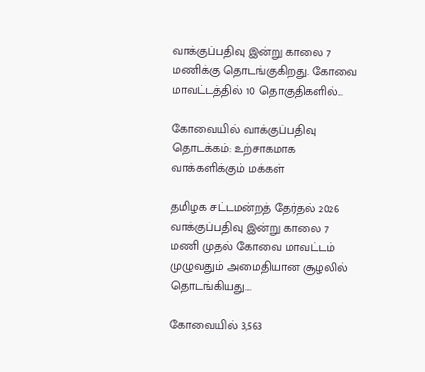வாக்குப்பதிவு இன்று காலை 7 மணிக்கு தொடங்குகிறது. கோவை மாவட்டத்தில் 10 தொகுதிகளில்...

கோவையில் வாக்குப்பதிவு தொடக்கம்: உற்சாகமாக வாக்களிக்கும் மக்கள்

தமிழக சட்டமன்றத் தேர்தல் 2026 வாக்குப்பதிவு இன்று காலை 7 மணி முதல் கோவை மாவட்டம் முழுவதும் அமைதியான சூழலில் தொடங்கியது....

கோவையில் 3,563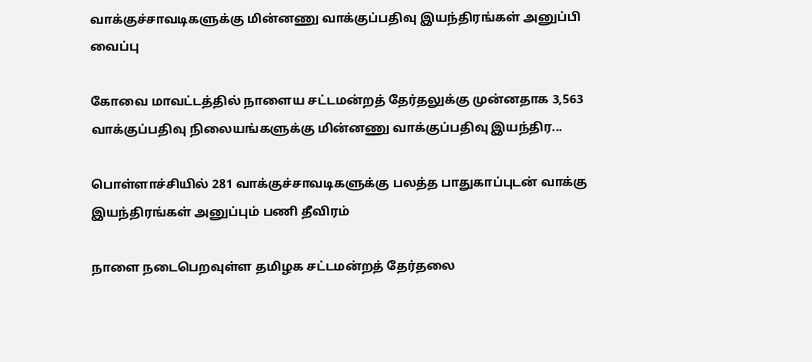வாக்குச்சாவடிகளுக்கு மின்னணு வாக்குப்பதிவு இயந்திரங்கள் அனுப்பி வைப்பு

கோவை மாவட்டத்தில் நாளைய சட்டமன்றத் தேர்தலுக்கு முன்னதாக 3,563 வாக்குப்பதிவு நிலையங்களுக்கு மின்னணு வாக்குப்பதிவு இயந்திர...

பொள்ளாச்சியில் 281 வாக்குச்சாவடிகளுக்கு பலத்த பாதுகாப்புடன் வாக்கு இயந்திரங்கள் அனுப்பும் பணி தீவிரம்

நாளை நடைபெறவுள்ள தமிழக சட்டமன்றத் தேர்தலை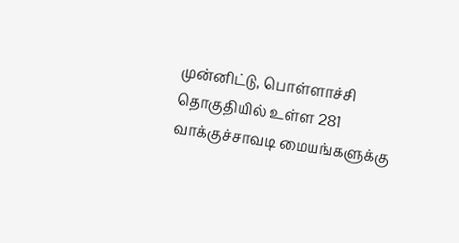முன்னிட்டு, பொள்ளாச்சி தொகுதியில் உள்ள 281 வாக்குச்சாவடி மையங்களுக்கு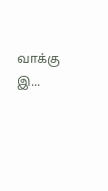வாக்கு இ...